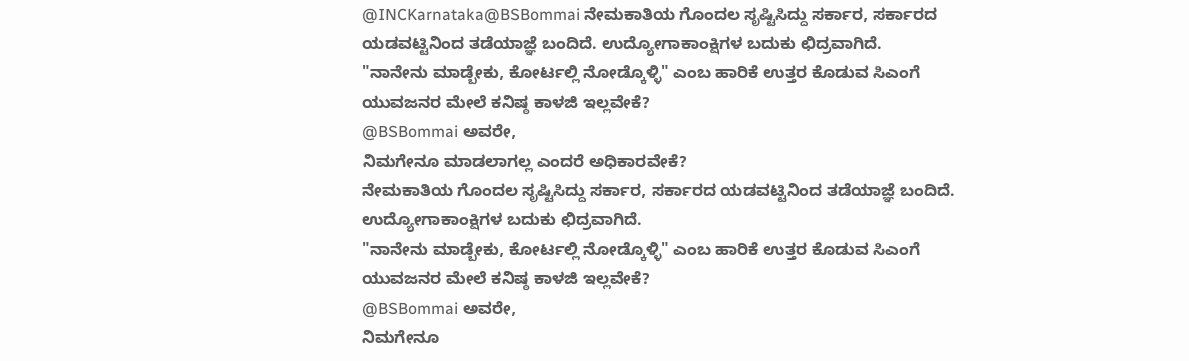@INCKarnataka@BSBommai ನೇಮಕಾತಿಯ ಗೊಂದಲ ಸೃಷ್ಟಿಸಿದ್ದು ಸರ್ಕಾರ, ಸರ್ಕಾರದ ಯಡವಟ್ಟಿನಿಂದ ತಡೆಯಾಜ್ಞೆ ಬಂದಿದೆ. ಉದ್ಯೋಗಾಕಾಂಕ್ಷಿಗಳ ಬದುಕು ಛಿದ್ರವಾಗಿದೆ.
"ನಾನೇನು ಮಾಡ್ಬೇಕು, ಕೋರ್ಟಲ್ಲಿ ನೋಡ್ಕೊಳ್ಳಿ" ಎಂಬ ಹಾರಿಕೆ ಉತ್ತರ ಕೊಡುವ ಸಿಎಂಗೆ ಯುವಜನರ ಮೇಲೆ ಕನಿಷ್ಠ ಕಾಳಜಿ ಇಲ್ಲವೇಕೆ?
@BSBommai ಅವರೇ,
ನಿಮಗೇನೂ ಮಾಡಲಾಗಲ್ಲ ಎಂದರೆ ಅಧಿಕಾರವೇಕೆ?
ನೇಮಕಾತಿಯ ಗೊಂದಲ ಸೃಷ್ಟಿಸಿದ್ದು ಸರ್ಕಾರ, ಸರ್ಕಾರದ ಯಡವಟ್ಟಿನಿಂದ ತಡೆಯಾಜ್ಞೆ ಬಂದಿದೆ. ಉದ್ಯೋಗಾಕಾಂಕ್ಷಿಗಳ ಬದುಕು ಛಿದ್ರವಾಗಿದೆ.
"ನಾನೇನು ಮಾಡ್ಬೇಕು, ಕೋರ್ಟಲ್ಲಿ ನೋಡ್ಕೊಳ್ಳಿ" ಎಂಬ ಹಾರಿಕೆ ಉತ್ತರ ಕೊಡುವ ಸಿಎಂಗೆ ಯುವಜನರ ಮೇಲೆ ಕನಿಷ್ಠ ಕಾಳಜಿ ಇಲ್ಲವೇಕೆ?
@BSBommai ಅವರೇ,
ನಿಮಗೇನೂ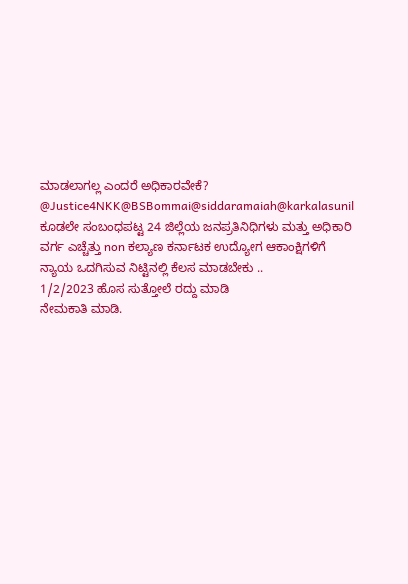ಮಾಡಲಾಗಲ್ಲ ಎಂದರೆ ಅಧಿಕಾರವೇಕೆ?
@Justice4NKK@BSBommai@siddaramaiah@karkalasunil ಕೂಡಲೇ ಸಂಬಂಧಪಟ್ಟ 24 ಜಿಲ್ಲೆಯ ಜನಪ್ರತಿನಿಧಿಗಳು ಮತ್ತು ಅಧಿಕಾರಿ ವರ್ಗ ಎಚ್ಚೆತ್ತು non ಕಲ್ಯಾಣ ಕರ್ನಾಟಕ ಉದ್ಯೋಗ ಆಕಾಂಕ್ಷಿಗಳಿಗೆ ನ್ಯಾಯ ಒದಗಿಸುವ ನಿಟ್ಟಿನಲ್ಲಿ ಕೆಲಸ ಮಾಡಬೇಕು ..
1/2/2023 ಹೊಸ ಸುತ್ತೋಲೆ ರದ್ದು ಮಾಡಿ
ನೇಮಕಾತಿ ಮಾಡಿ.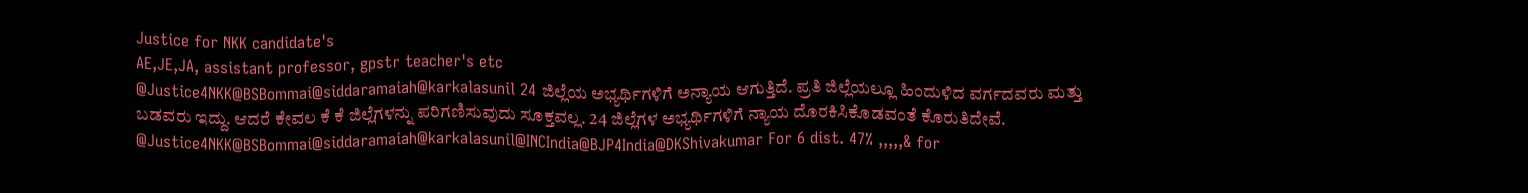Justice for NKK candidate's
AE,JE,JA, assistant professor, gpstr teacher's etc
@Justice4NKK@BSBommai@siddaramaiah@karkalasunil 24 ಜಿಲ್ಲೆಯ ಅಭ್ಯರ್ಥಿಗಳಿಗೆ ಅನ್ಯಾಯ ಆಗುತ್ತಿದೆ. ಪ್ರತಿ ಜಿಲ್ಲೆಯಲ್ಲೂ ಹಿಂದುಳಿದ ವರ್ಗದವರು ಮತ್ತು ಬಡವರು ಇದ್ದು. ಆದರೆ ಕೇವಲ ಕೆ ಕೆ ಜಿಲ್ಲೆಗಳನ್ನು ಪರಿಗಣಿಸುವುದು ಸೂಕ್ತವಲ್ಲ. 24 ಜಿಲ್ಲೆಗಳ ಅಭ್ಯರ್ಥಿಗಳಿಗೆ ನ್ಯಾಯ ದೊರಕಿಸಿಕೊಡವಂತೆ ಕೊರುತಿದೇವೆ.
@Justice4NKK@BSBommai@siddaramaiah@karkalasunil@INCIndia@BJP4India@DKShivakumar For 6 dist. 47% ,,,,,& for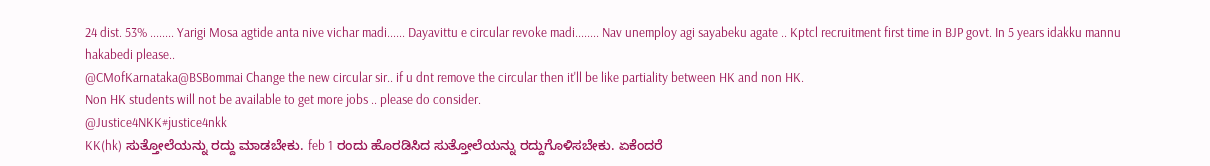24 dist. 53% ........ Yarigi Mosa agtide anta nive vichar madi...... Dayavittu e circular revoke madi........ Nav unemploy agi sayabeku agate .. Kptcl recruitment first time in BJP govt. In 5 years idakku mannu hakabedi please..
@CMofKarnataka@BSBommai Change the new circular sir.. if u dnt remove the circular then it'll be like partiality between HK and non HK.
Non HK students will not be available to get more jobs .. please do consider.
@Justice4NKK#justice4nkk
KK(hk) ಸುತ್ತೋಲೆಯನ್ನು ರದ್ದು ಮಾಡಬೇಕು. feb 1 ರಂದು ಹೊರಡಿಸಿದ ಸುತ್ತೋಲೆಯನ್ನು ರದ್ದುಗೊಳಿಸಬೇಕು. ಏಕೆಂದರೆ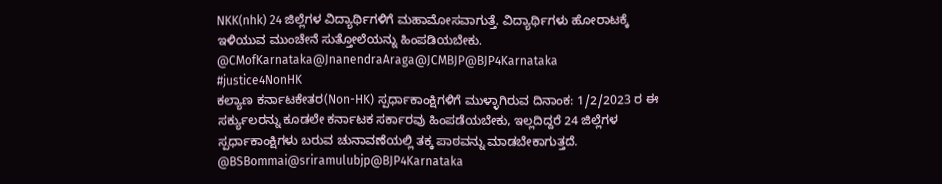NKK(nhk) 24 ಜಿಲ್ಲೆಗಳ ವಿದ್ಯಾರ್ಥಿಗಳಿಗೆ ಮಹಾಮೋಸವಾಗುತ್ತೆ. ವಿದ್ಯಾರ್ಥಿಗಳು ಹೋರಾಟಕ್ಕೆ ಇಳಿಯುವ ಮುಂಚೇನೆ ಸುತ್ತೋಲೆಯನ್ನು ಹಿಂಪಡಿಯಬೇಕು.
@CMofKarnataka@JnanendraAraga@JCMBJP@BJP4Karnataka
#justice4NonHK
ಕಲ್ಯಾಣ ಕರ್ನಾಟಕೇತರ(Non-HK) ಸ್ಪರ್ಧಾಕಾಂಕ್ಷಿಗಳಿಗೆ ಮುಳ್ಳಾಗಿರುವ ದಿನಾಂಕ: 1/2/2023 ರ ಈ ಸರ್ಕ್ಯುಲರನ್ನು ಕೂಡಲೇ ಕರ್ನಾಟಕ ಸರ್ಕಾರವು ಹಿಂಪಡೆಯಬೇಕು, ಇಲ್ಲದಿದ್ದರೆ 24 ಜಿಲ್ಲೆಗಳ ಸ್ಪರ್ಧಾಕಾಂಕ್ಷಿಗಳು ಬರುವ ಚುನಾವಣೆಯಲ್ಲಿ ತಕ್ಕ ಪಾಠವನ್ನು ಮಾಡಬೇಕಾಗುತ್ತದೆ. @BSBommai@sriramulubjp@BJP4Karnataka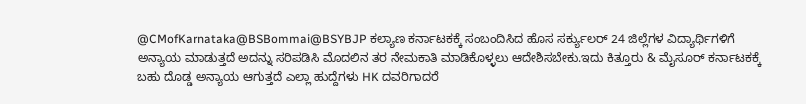@CMofKarnataka@BSBommai@BSYBJP ಕಲ್ಯಾಣ ಕರ್ನಾಟಕಕ್ಕೆ ಸಂಬಂದಿಸಿದ ಹೊಸ ಸರ್ಕ್ಯುಲರ್ 24 ಜಿಲ್ಲೆಗಳ ವಿದ್ಯಾರ್ಥಿಗಳಿಗೆ ಅನ್ಯಾಯ ಮಾಡುತ್ತದೆ ಅದನ್ನು ಸರಿಪಡಿಸಿ ಮೊದಲಿನ ತರ ನೇಮಕಾತಿ ಮಾಡಿಕೊಳ್ಳಲು ಆದೇಶಿಸಬೇಕು.ಇದು ಕಿತ್ತೂರು & ಮೈಸೂರ್ ಕರ್ನಾಟಕಕ್ಕೆ ಬಹು ದೊಡ್ಡ ಅನ್ಯಾಯ ಆಗುತ್ತದೆ ಎಲ್ಲಾ ಹುದ್ದೆಗಳು HK ದವರಿಗಾದರೆ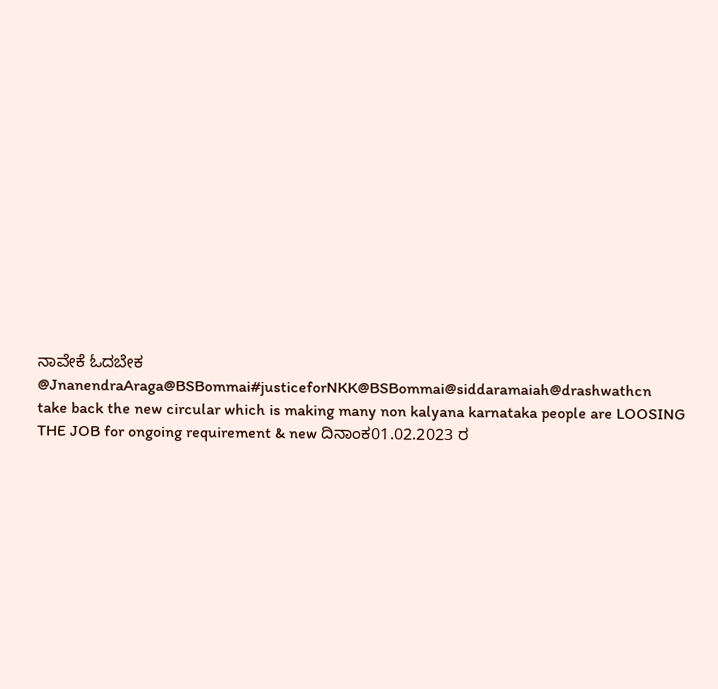ನಾವೇಕೆ ಓದಬೇಕ
@JnanendraAraga@BSBommai#justiceforNKK@BSBommai@siddaramaiah@drashwathcn
take back the new circular which is making many non kalyana karnataka people are LOOSING THE JOB for ongoing requirement & new ದಿನಾಂಕ01.02.2023 ರ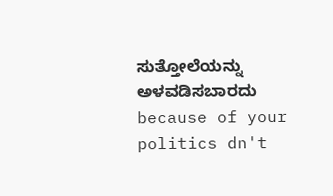ಸುತ್ತೋಲೆಯನ್ನು ಅಳವಡಿಸಬಾರದು
because of your politics dn't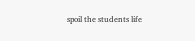spoil the students life